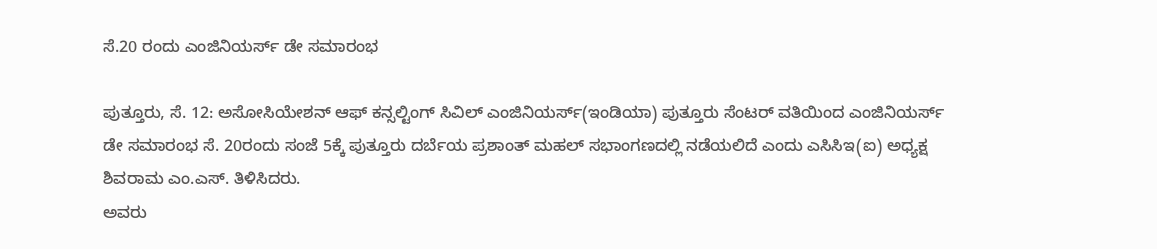ಸೆ.20 ರಂದು ಎಂಜಿನಿಯರ್ಸ್ ಡೇ ಸಮಾರಂಭ

ಪುತ್ತೂರು, ಸೆ. 12: ಅಸೋಸಿಯೇಶನ್ ಆಫ್ ಕನ್ಸಲ್ಟಿಂಗ್ ಸಿವಿಲ್ ಎಂಜಿನಿಯರ್ಸ್(ಇಂಡಿಯಾ) ಪುತ್ತೂರು ಸೆಂಟರ್ ವತಿಯಿಂದ ಎಂಜಿನಿಯರ್ಸ್ ಡೇ ಸಮಾರಂಭ ಸೆ. 20ರಂದು ಸಂಜೆ 5ಕ್ಕೆ ಪುತ್ತೂರು ದರ್ಬೆಯ ಪ್ರಶಾಂತ್ ಮಹಲ್ ಸಭಾಂಗಣದಲ್ಲಿ ನಡೆಯಲಿದೆ ಎಂದು ಎಸಿಸಿಇ(ಐ) ಅಧ್ಯಕ್ಷ ಶಿವರಾಮ ಎಂ.ಎಸ್. ತಿಳಿಸಿದರು.
ಅವರು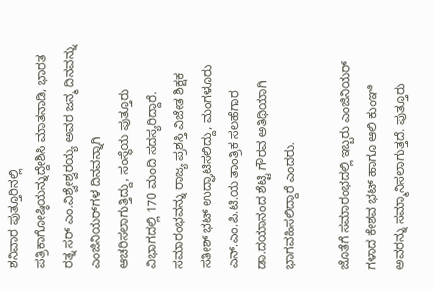ಶನಿವಾರ ಪುತ್ತೂರಿನಲ್ಲಿ ಪತ್ರಿಕಾಗೋಷ್ಠಿಯನ್ನುದ್ದೇಶಿಸಿ ಮಾತನಾಡಿ, ಭಾರತ ರತ್ನ ಸರ್ ಎಂ.ವಿಶ್ವೇಶ್ವರಯ್ಯ ಅವರ ಜನ್ಮ ದಿನವನ್ನು ಎಂಜಿನಿಯರ್‌ಗಳ ದಿನವನ್ನಾಗಿ ಆಚರಿಸಲಾಗುತ್ತಿದ್ದು, ಸಂಸ್ಥೆಯ ಪುತ್ತೂರು ವಿಭಾಗದಲ್ಲಿ 170 ಮಂದಿ ಸದಸ್ಯರಿದ್ದಾರೆ. ಸಮಾರಂಭವನ್ನು ರಾಜ್ಯ ಪ್ರಶಸ್ತಿ ವಿಜೇತ ಶಿಕ್ಷಕ ಸತೀಶ್ ಭಟ್ ಉದ್ಘಾಟಿಸಲಿದ್ದು, ಮಂಗಳೂರು ಎನ್.ಎಂ.ಪಿ.ಟಿ.ಯ ತಾಂತ್ರಿಕ ಸಲಹೆಗಾರ ಡಾ.ದಯಾನಂದ ಶೆಟ್ಟಿ ಗೌರವ ಅತಿಥಿಯಾಗಿ ಭಾಗವಹಿಸಲಿದ್ದಾರೆ ಎಂದರು.

ಜೊತೆಗೆ ಸಮಾರಂಭದಲ್ಲಿ ಇಬ್ಬರು ಎಂಜಿನಿಯರ್ ಗಳಾದ ಕೇಶವ ಭಟ್ ಹಾಗೂ ಆಲಿ ಕುಂಞಿ ಅವರನ್ನು ಸಮ್ಮಾನಿಸಲಾಗುತ್ತದೆ. ಪುತ್ತೂರು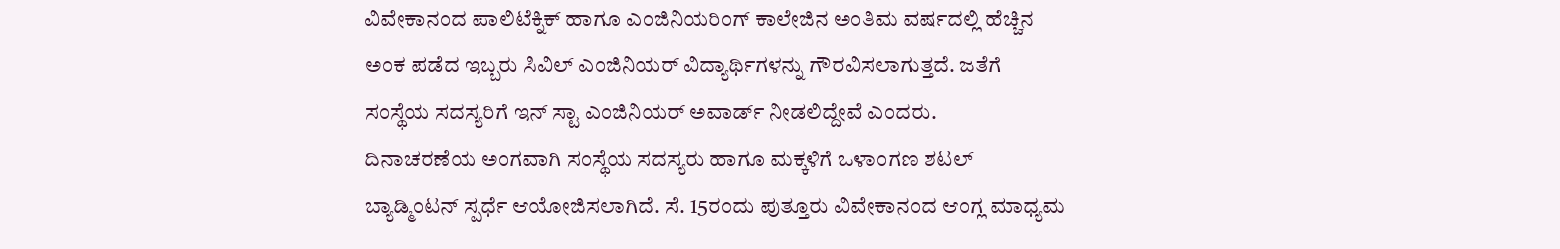ವಿವೇಕಾನಂದ ಪಾಲಿಟೆಕ್ನಿಕ್ ಹಾಗೂ ಎಂಜಿನಿಯರಿಂಗ್ ಕಾಲೇಜಿನ ಅಂತಿಮ ವರ್ಷದಲ್ಲಿ ಹೆಚ್ಚಿನ ಅಂಕ ಪಡೆದ ಇಬ್ಬರು ಸಿವಿಲ್ ಎಂಜಿನಿಯರ್ ವಿದ್ಯಾರ್ಥಿಗಳನ್ನು ಗೌರವಿಸಲಾಗುತ್ತದೆ. ಜತೆಗೆ ಸಂಸ್ಥೆಯ ಸದಸ್ಯರಿಗೆ ಇನ್ ಸ್ಟಾ ಎಂಜಿನಿಯರ್ ಅವಾರ್ಡ್ ನೀಡಲಿದ್ದೇವೆ ಎಂದರು.
ದಿನಾಚರಣೆಯ ಅಂಗವಾಗಿ ಸಂಸ್ಥೆಯ ಸದಸ್ಯರು ಹಾಗೂ ಮಕ್ಕಳಿಗೆ ಒಳಾಂಗಣ ಶಟಲ್ ಬ್ಯಾಡ್ಮಿಂಟನ್ ಸ್ಪರ್ಧೆ ಆಯೋಜಿಸಲಾಗಿದೆ. ಸೆ. 15ರಂದು ಪುತ್ತೂರು ವಿವೇಕಾನಂದ ಆಂಗ್ಲ ಮಾಧ್ಯಮ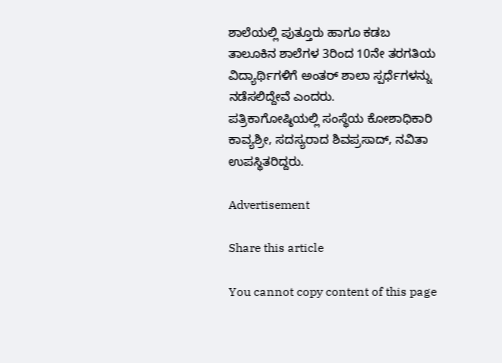ಶಾಲೆಯಲ್ಲಿ ಪುತ್ತೂರು ಹಾಗೂ ಕಡಬ ತಾಲೂಕಿನ ಶಾಲೆಗಳ 3ರಿಂದ 10ನೇ ತರಗತಿಯ ವಿದ್ಯಾರ್ಥಿಗಳಿಗೆ ಅಂತರ್ ಶಾಲಾ ಸ್ಪರ್ಧೆಗಳನ್ನು ನಡೆಸಲಿದ್ದೇವೆ ಎಂದರು.
ಪತ್ರಿಕಾಗೋಷ್ಠಿಯಲ್ಲಿ ಸಂಸ್ಥೆಯ ಕೋಶಾಧಿಕಾರಿ ಕಾವ್ಯಶ್ರೀ, ಸದಸ್ಯರಾದ ಶಿವಪ್ರಸಾದ್, ನವಿತಾ ಉಪಸ್ಥಿತರಿದ್ದರು.

Advertisement

Share this article

You cannot copy content of this page